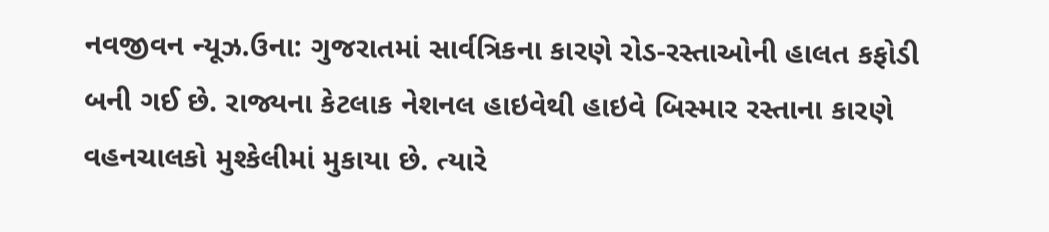નવજીવન ન્યૂઝ.ઉના: ગુજરાતમાં સાર્વત્રિકના કારણે રોડ-રસ્તાઓની હાલત કફોડી બની ગઈ છે. રાજ્યના કેટલાક નેશનલ હાઇવેથી હાઇવે બિસ્માર રસ્તાના કારણે વહનચાલકો મુશ્કેલીમાં મુકાયા છે. ત્યારે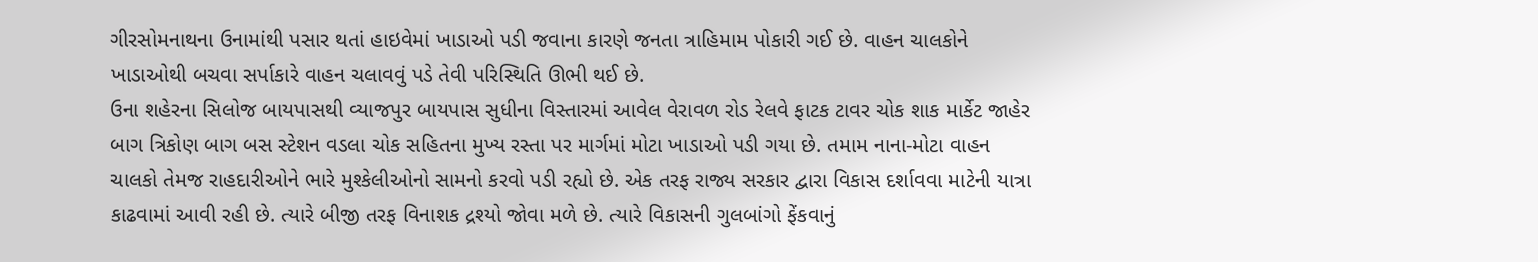ગીરસોમનાથના ઉનામાંથી પસાર થતાં હાઇવેમાં ખાડાઓ પડી જવાના કારણે જનતા ત્રાહિમામ પોકારી ગઈ છે. વાહન ચાલકોને ખાડાઓથી બચવા સર્પાકારે વાહન ચલાવવું પડે તેવી પરિસ્થિતિ ઊભી થઈ છે.
ઉના શહેરના સિલોજ બાયપાસથી વ્યાજપુર બાયપાસ સુધીના વિસ્તારમાં આવેલ વેરાવળ રોડ રેલવે ફાટક ટાવર ચોક શાક માર્કેટ જાહેર બાગ ત્રિકોણ બાગ બસ સ્ટેશન વડલા ચોક સહિતના મુખ્ય રસ્તા પર માર્ગમાં મોટા ખાડાઓ પડી ગયા છે. તમામ નાના-મોટા વાહન ચાલકો તેમજ રાહદારીઓને ભારે મુશ્કેલીઓનો સામનો કરવો પડી રહ્યો છે. એક તરફ રાજ્ય સરકાર દ્વારા વિકાસ દર્શાવવા માટેની યાત્રા કાઢવામાં આવી રહી છે. ત્યારે બીજી તરફ વિનાશક દ્રશ્યો જોવા મળે છે. ત્યારે વિકાસની ગુલબાંગો ફેંકવાનું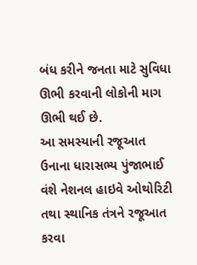બંધ કરીને જનતા માટે સુવિધા ઊભી કરવાની લોકોની માગ ઊભી થઈ છે.
આ સમસ્યાની રજૂઆત ઉનાના ધારાસભ્ય પુંજાભાઈ વંશે નેશનલ હાઇવે ઓથોરિટી તથા સ્થાનિક તંત્રને રજૂઆત કરવા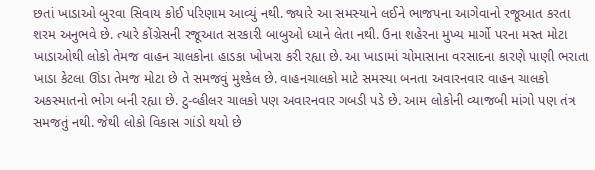છતાં ખાડાઓ બુરવા સિવાય કોઈ પરિણામ આવ્યું નથી. જ્યારે આ સમસ્યાને લઈને ભાજપના આગેવાનો રજૂઆત કરતા શરમ અનુભવે છે. ત્યારે કોંગ્રેસની રજૂઆત સરકારી બાબુઓ ધ્યાને લેતા નથી. ઉના શહેરના મુખ્ય માર્ગો પરના મસ્ત મોટા ખાડાઓથી લોકો તેમજ વાહન ચાલકોના હાડકા ખોખરા કરી રહ્યા છે. આ ખાડામાં ચોમાસાના વરસાદના કારણે પાણી ભરાતા ખાડા કેટલા ઊંડા તેમજ મોટા છે તે સમજવું મુશ્કેલ છે. વાહનચાલકો માટે સમસ્યા બનતા અવારનવાર વાહન ચાલકો અકસ્માતનો ભોગ બની રહ્યા છે. ટુ-વ્હીલર ચાલકો પણ અવારનવાર ગબડી પડે છે. આમ લોકોની વ્યાજબી માંગો પણ તંત્ર સમજતું નથી. જેથી લોકો વિકાસ ગાંડો થયો છે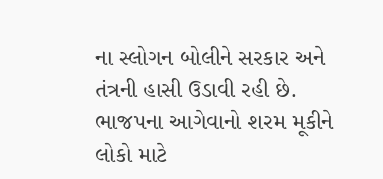ના સ્લોગન બોલીને સરકાર અને તંત્રની હાસી ઉડાવી રહી છે. ભાજપના આગેવાનો શરમ મૂકીને લોકો માટે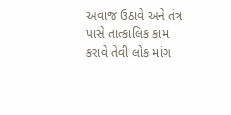અવાજ ઉઠાવે અને તંત્ર પાસે તાત્કાલિક કામ કરાવે તેવી લોક માંગ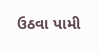ઉઠવા પામી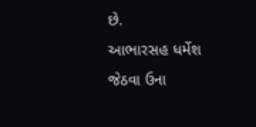છે.
આભારસહ ધર્મેશ જેઠવા ઉના